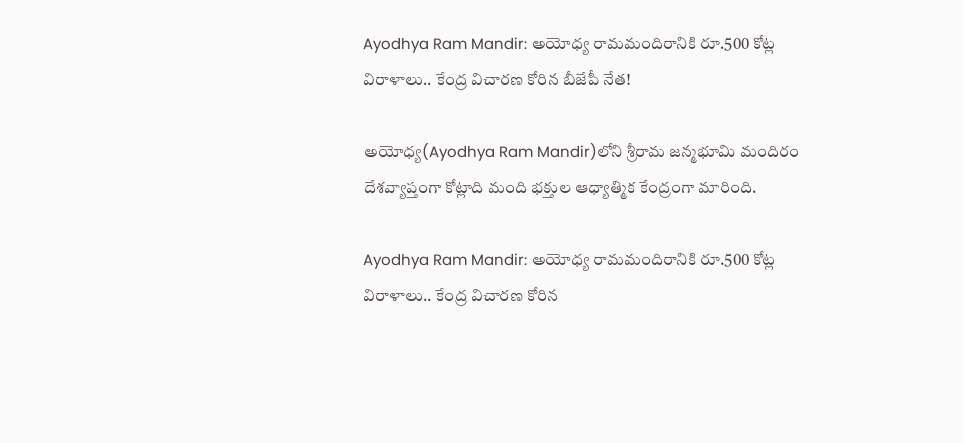Ayodhya Ram Mandir: అయోధ్య రామమందిరానికి రూ.500 కోట్ల విరాళాలు.. కేంద్ర విచారణ కోరిన బీజేపీ నేత!

అయోధ్య(Ayodhya Ram Mandir)లోని శ్రీరామ జన్మభూమి మందిరం దేశవ్యాప్తంగా కోట్లాది మంది భక్తుల ఆధ్యాత్మిక కేంద్రంగా మారింది.

Ayodhya Ram Mandir: అయోధ్య రామమందిరానికి రూ.500 కోట్ల విరాళాలు.. కేంద్ర విచారణ కోరిన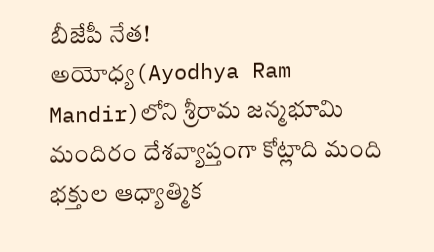బీజేపీ నేత!
అయోధ్య(Ayodhya Ram Mandir)లోని శ్రీరామ జన్మభూమి మందిరం దేశవ్యాప్తంగా కోట్లాది మంది భక్తుల ఆధ్యాత్మిక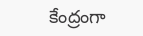కేంద్రంగా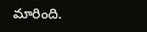మారింది.